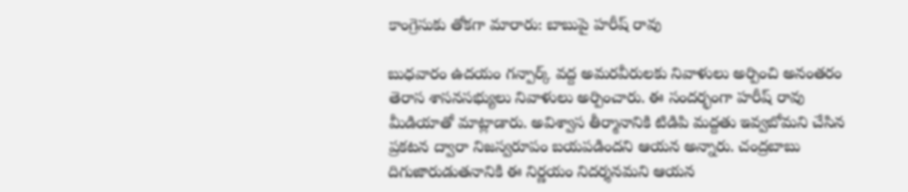కాంగ్రెసుకు తోకగా మారారు: బాబుపై హరీష్ రావు

బుధవారం ఉదయం గన్పార్క్ వద్ద అమరవీరులకు నివాళులు అర్పించి అనంతరం తెరాస శాసనసభ్యులు నివాళులు అర్పించారు. ఈ సందర్భంగా హరీష్ రావు మీడియాతో మాట్లాడారు. అవిశ్వాస తీర్మానానికి టిడిపి మద్దతు ఇవ్వబోమని చేసిన ప్రకటన ద్వారా నిజస్వరూపం బయపడిందని ఆయన అన్నారు. చంద్రబాబు దిగుజారుడుతనానికి ఈ నిర్ణయం నిదర్శనమని ఆయన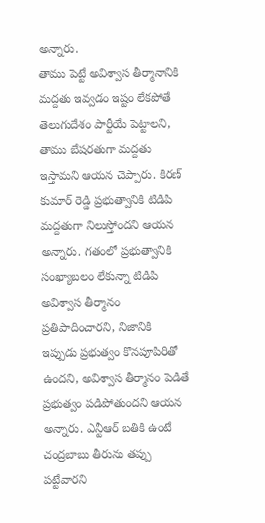అన్నారు.
తాము పెట్టే అవిశ్వాస తీర్మానానికి మద్దతు ఇవ్వడం ఇష్టం లేకపోతే తెలుగుదేశం పార్టీయే పెట్టాలని, తాము బేషరతుగా మద్దతు ఇస్తామని ఆయన చెప్పారు. కిరణ్ కుమార్ రెడ్డి ప్రభుత్వానికి టిడిపి మద్దతుగా నిలుస్తోందని ఆయన అన్నారు. గతంలో ప్రభుత్వానికి సంఖ్యాబలం లేకున్నా టిడిపి అవిశ్వాస తీర్మానం ప్రతిపాదించారని, నిజానికి ఇప్పుడు ప్రభుత్వం కొనపూపిరితో ఉందని, అవిశ్వాస తీర్మానం పెడితే ప్రభుత్వం పడిపోతుందని ఆయన అన్నారు. ఎన్టీఆర్ బతికి ఉంటే చంద్రబాబు తీరును తప్పు పట్టేవారని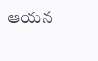ఆయన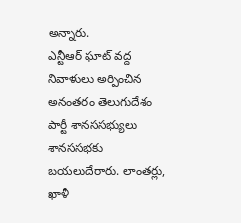అన్నారు.
ఎన్టీఆర్ ఘాట్ వద్ద నివాళులు అర్పించిన అనంతరం తెలుగుదేశం పార్టీ శానససభ్యులు శానససభకు బయలుదేరారు. లాంతర్లు, ఖాళీ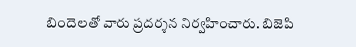బిందెలతో వారు ప్రదర్శన నిర్వహించారు. బిజెపి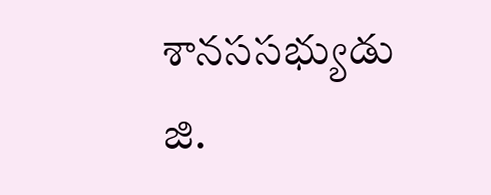శానససభ్యుడు జి.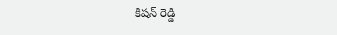కిషన్ రెడ్డి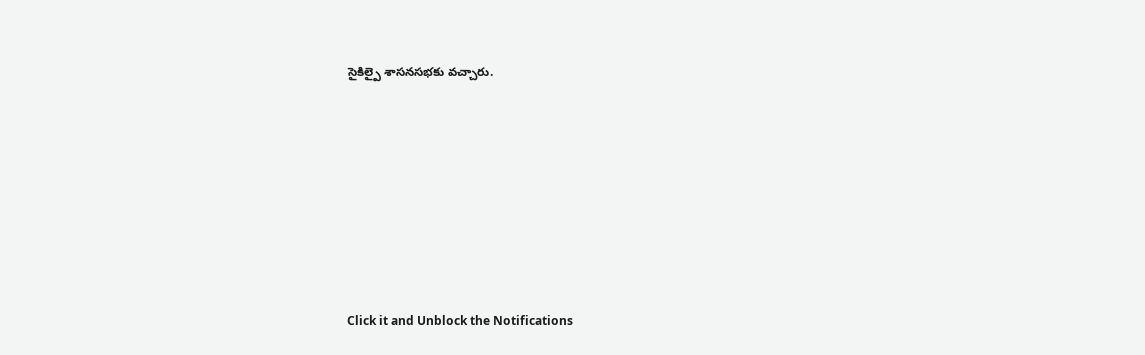సైకిల్పై శాసనసభకు వచ్చారు.












Click it and Unblock the Notifications